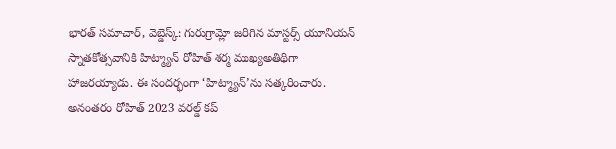భారత్ సమాచార్, వెబ్డెస్క్: గురుగ్రామ్లో జరిగిన మాస్టర్స్ యూనియన్ స్నాతకోత్సవానికి హిట్మ్యాన్ రోహిత్ శర్మ ముఖ్యఅతిథిగా హాజరయ్యాడు. ఈ సందర్భంగా ‘హిట్మ్యాన్’ను సత్కరించారు. అనంతరం రోహిత్ 2023 వరల్డ్ కప్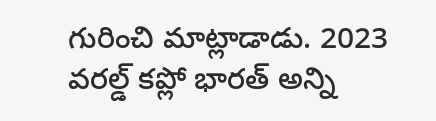గురించి మాట్లాడాడు. 2023 వరల్డ్ కప్లో భారత్ అన్ని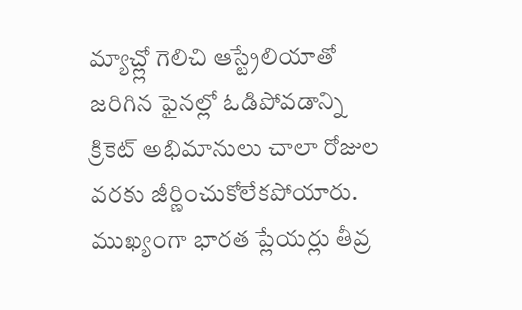మ్యాచ్ల్లో గెలిచి ఆస్ట్రేలియాతో జరిగిన ఫైనల్లో ఓడిపోవడాన్ని క్రికెట్ అభిమానులు చాలా రోజుల వరకు జీర్ణించుకోలేకపోయారు. ముఖ్యంగా భారత ప్లేయర్లు తీవ్ర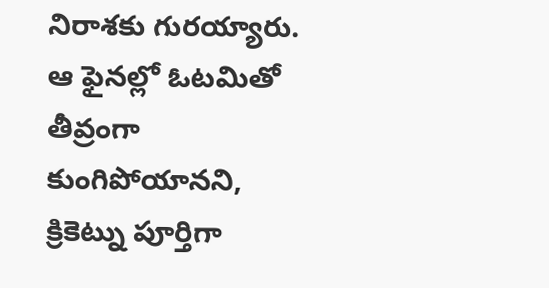నిరాశకు గురయ్యారు. ఆ ఫైనల్లో ఓటమితో తీవ్రంగా కుంగిపోయానని, క్రికెట్ను పూర్తిగా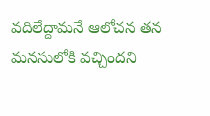వదిలేద్దామనే ఆలోచన తన మనసులోకి వచ్చిందని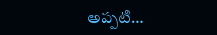అప్పటి…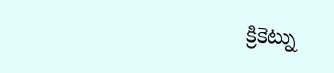క్రికెట్ను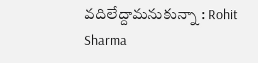వదిలేద్దామనుకున్నా : Rohit Sharma